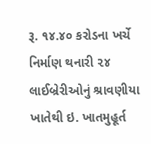રૂ. ૧૪.૪૦ કરોડના ખર્ચે નિર્માણ થનારી ૨૪ લાઈબ્રેરીઓનું શ્રાવણીયા ખાતેથી ઇ. ખાતમુહૂર્ત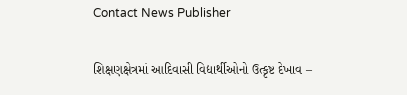Contact News Publisher

શિક્ષણક્ષેત્રમાં આદિવાસી વિદ્યાર્થીઓનો ઉત્કૃષ્ટ દેખાવ –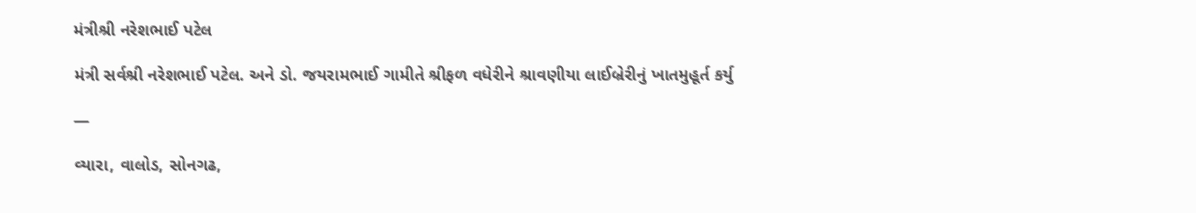મંત્રીશ્રી નરેશભાઈ પટેલ

મંત્રી સર્વશ્રી નરેશભાઈ પટેલ. અને ડો. જયરામભાઈ ગામીતે શ્રીફળ વધેરીને શ્રાવણીયા લાઈબ્રેરીનું ખાતમુહૂર્ત કર્યુ

—

વ્યારા, વાલોડ, સોનગઢ,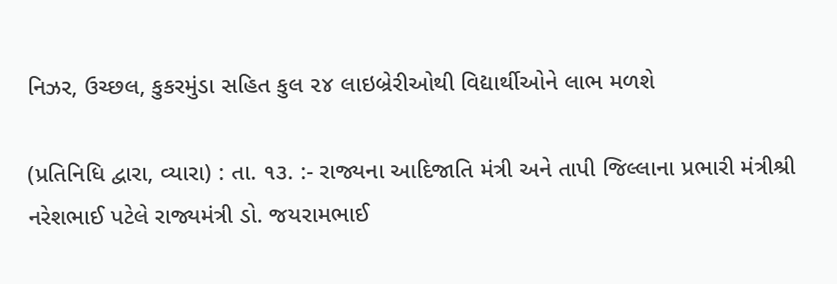નિઝર, ઉચ્છલ, કુકરમુંડા સહિત કુલ ૨૪ લાઇબ્રેરીઓથી વિદ્યાર્થીઓને લાભ મળશે

(પ્રતિનિધિ દ્વારા, વ્યારા) : તા. ૧૩. :- રાજ્યના આદિજાતિ મંત્રી અને તાપી જિલ્લાના પ્રભારી મંત્રીશ્રી નરેશભાઈ પટેલે રાજ્યમંત્રી ડો. જયરામભાઈ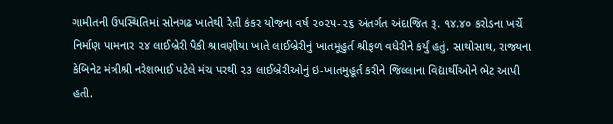ગામીતની ઉપસ્થિતિમાં સોનગઢ ખાતેથી રેતી કંકર યોજના વર્ષ ૨૦૨૫-૨૬ અંતર્ગત અંદાજિત રૂ. ૧૪.૪૦ કરોડના ખર્ચે નિર્માણ પામનાર ૨૪ લાઈબ્રેરી પૈકી શ્રાવણીયા ખાતે લાઈબ્રેરીનું ખાતમૂહુર્ત શ્રીફળ વધેરીને કર્યું હતું. સાથોસાથ, રાજ્યના કેબિનેટ મંત્રીશ્રી નરેશભાઈ પટેલે મંચ પરથી ૨૩ લાઈબ્રેરીઓનું ઇ-ખાતમુહૂર્ત કરીને જિલ્લાના વિદ્યાર્થીઓને ભેટ આપી હતી.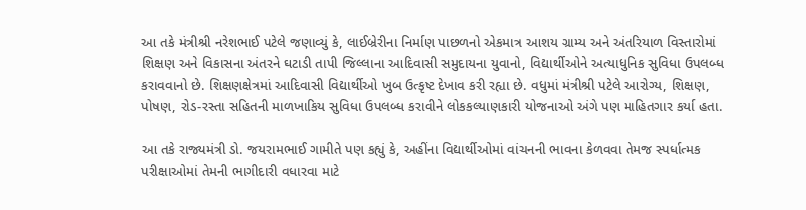આ તકે મંત્રીશ્રી નરેશભાઈ પટેલે જણાવ્યું કે, લાઈબ્રેરીના નિર્માણ પાછળનો એકમાત્ર આશય ગ્રામ્ય અને અંતરિયાળ વિસ્તારોમાં શિક્ષણ અને વિકાસના અંતરને ઘટાડી તાપી જિલ્લાના આદિવાસી સમુદાયના યુવાનો, વિદ્યાર્થીઓને અત્યાધુનિક સુવિધા ઉપલબ્ધ કરાવવાનો છે. શિક્ષણક્ષેત્રમાં આદિવાસી વિદ્યાર્થીઓ ખુબ ઉત્કૃષ્ટ દેખાવ કરી રહ્યા છે. વધુમાં મંત્રીશ્રી પટેલે આરોગ્ય, શિક્ષણ, પોષણ, રોડ-રસ્તા સહિતની માળખાકિય સુવિધા ઉપલબ્ધ કરાવીને લોકકલ્યાણકારી યોજનાઓ અંગે પણ માહિતગાર કર્યા હતા.

આ તકે રાજ્યમંત્રી ડો. જયરામભાઈ ગામીતે પણ કહ્યું કે, અહીંના વિદ્યાર્થીઓમાં વાંચનની ભાવના કેળવવા તેમજ સ્પર્ધાત્મક પરીક્ષાઓમાં તેમની ભાગીદારી વધારવા માટે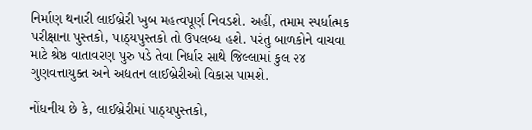નિર્માણ થનારી લાઈબ્રેરી ખુબ મહત્વપૂર્ણ નિવડશે. અહીં, તમામ સ્પર્ધાત્મક પરીક્ષાના પુસ્તકો, પાઠ્યપુસ્તકો તો ઉપલબ્ધ હશે. પરંતુ બાળકોને વાચવા માટે શ્રેષ્ઠ વાતાવરણ પુરુ પડે તેવા નિર્ધાર સાથે જિલ્લામાં કુલ ૨૪ ગુણવત્તાયુક્ત અને અદ્યતન લાઈબ્રેરીઓ વિકાસ પામશે.

નોંધનીય છે કે, લાઈબ્રેરીમાં પાઠ્યપુસ્તકો,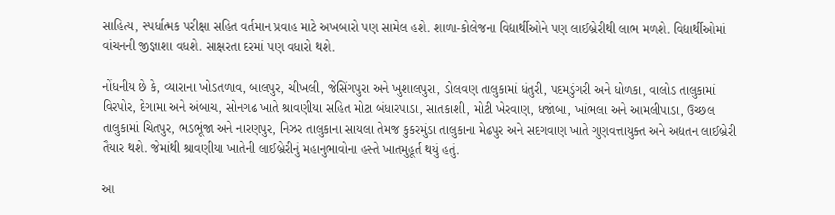સાહિત્ય, સ્પર્ધાત્મક પરીક્ષા સહિત વર્તમાન પ્રવાહ માટે અખબારો પણ સામેલ હશે. શાળા-કોલેજના વિદ્યાર્થીઓને પણ લાઈબ્રેરીથી લાભ મળશે. વિદ્યાર્થીઓમાં વાંચનની જીજ્ઞાશા વધશે. સાક્ષરતા દરમાં પણ વધારો થશે.

નોંધનીય છે કે, વ્યારાના ખોડતળાવ, બાલપુર, ચીખલી, જેસિંગપુરા અને ખુશાલપુરા, ડોલવણ તાલુકામાં ધંતુરી, પદમડુંગરી અને ધોળકા, વાલોડ તાલુકામાં વિરપોર, દેગામા અને અંબાચ, સોનગઢ ખાતે શ્રાવણીયા સહિત મોટા બંધારપાડા, સાતકાશી, મોટી ખેરવાણ, ધજાંબા, ખાંભલા અને આમલીપાડા, ઉચ્છલ તાલુકામાં ચિતપુર, ભડભૂંજા અને નારણપુર, નિઝર તાલુકાના સાયલા તેમજ કુકરમુંડા તાલુકાના મેઢપુર અને સદગવાણ ખાતે ગુણવત્તાયુક્ત અને અદ્યતન લાઈબ્રેરી તૈયાર થશે. જેમાંથી શ્રાવણીયા ખાતેની લાઈબ્રેરીનું મહાનુભાવોના હસ્તે ખાતમુહૂર્ત થયું હતું.

આ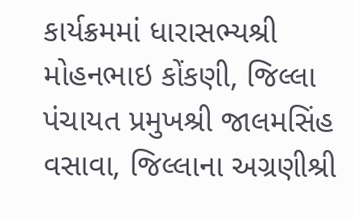કાર્યક્રમમાં ધારાસભ્યશ્રી મોહનભાઇ કોંકણી, જિલ્લા પંચાયત પ્રમુખશ્રી જાલમસિંહ વસાવા, જિલ્લાના અગ્રણીશ્રી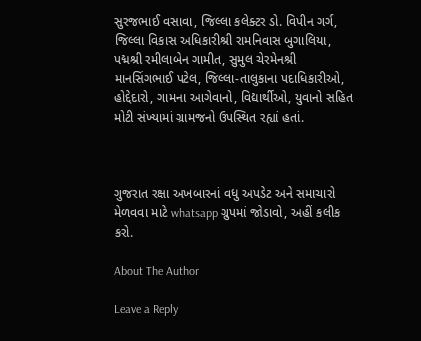સુરજભાઈ વસાવા, જિલ્લા કલેક્ટર ડો. વિપીન ગર્ગ, જિલ્લા વિકાસ અધિકારીશ્રી રામનિવાસ બુગાલિયા, પદ્મશ્રી રમીલાબેન ગામીત, સુમુલ ચેરમેનશ્રી માનસિંગભાઈ પટેલ, જિલ્લા-તાલુકાના પદાધિકારીઓ, હોદ્દેદારો, ગામના આગેવાનો, વિદ્યાર્થીઓ, યુવાનો સહિત મોટી સંખ્યામાં ગ્રામજનો ઉપસ્થિત રહ્યાં હતાં.



ગુજરાત રક્ષા અખબારનાં વધુ અપડેટ અને સમાચારો મેળવવા માટે whatsapp ગ્રુપમાં જોડાવો, અહીં કલીક કરો.

About The Author

Leave a Reply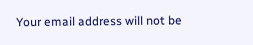Your email address will not be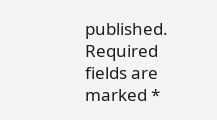published. Required fields are marked *